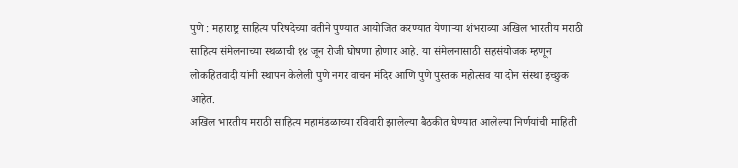पुणे : महाराष्ट्र साहित्य परिषदेच्या वतीने पुण्यात आयोजित करण्यात येणाऱ्या शंभराव्या अखिल भारतीय मराठी साहित्य संमेलनाच्या स्थळाची १४ जून रोजी घोषणा होणार आहे. या संमेलनासाठी सहसंयोजक म्हणून लोकहितवादी यांनी स्थापन केलेली पुणे नगर वाचन मंदिर आणि पुणे पुस्तक महोत्सव या दोन संस्था इच्छुक आहेत.
अखिल भारतीय मराठी साहित्य महामंडळाच्या रविवारी झालेल्या बैठकीत घेण्यात आलेल्या निर्णयांची माहिती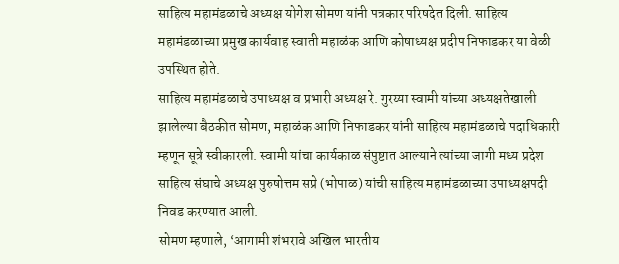साहित्य महामंडळाचे अध्यक्ष योगेश सोमण यांनी पत्रकार परिषदेत दिली. साहित्य महामंडळाच्या प्रमुख कार्यवाह स्वाती महाळंक आणि कोषाध्यक्ष प्रदीप निफाडकर या वेळी उपस्थित होते.
साहित्य महामंडळाचे उपाध्यक्ष व प्रभारी अध्यक्ष रे. गुरय्या स्वामी यांच्या अध्यक्षतेखाली झालेल्या बैठकीत सोमण, महाळंक आणि निफाडकर यांनी साहित्य महामंडळाचे पदाधिकारी म्हणून सूत्रे स्वीकारली. स्वामी यांचा कार्यकाळ संपुष्टात आल्याने त्यांच्या जागी मध्य प्रदेश साहित्य संघाचे अध्यक्ष पुरुषोत्तम सप्रे (भोपाळ) यांची साहित्य महामंडळाच्या उपाध्यक्षपदी निवड करण्यात आली.
सोमण म्हणाले, ‘आगामी शंभरावे अखिल भारतीय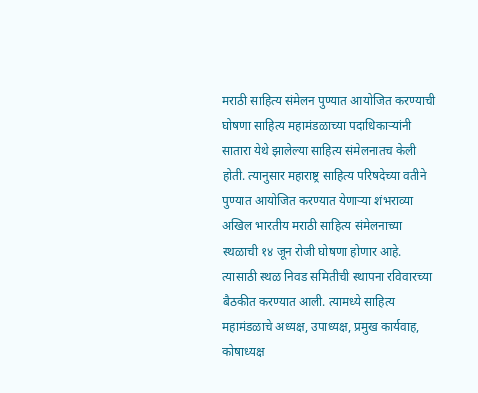मराठी साहित्य संमेलन पुण्यात आयोजित करण्याची घोषणा साहित्य महामंडळाच्या पदाधिकाऱ्यांनी सातारा येथे झालेल्या साहित्य संमेलनातच केली होती. त्यानुसार महाराष्ट्र साहित्य परिषदेच्या वतीने पुण्यात आयोजित करण्यात येणाऱ्या शंभराव्या अखिल भारतीय मराठी साहित्य संमेलनाच्या स्थळाची १४ जून रोजी घोषणा होणार आहे. त्यासाठी स्थळ निवड समितीची स्थापना रविवारच्या बैठकीत करण्यात आली. त्यामध्ये साहित्य महामंडळाचे अध्यक्ष, उपाध्यक्ष, प्रमुख कार्यवाह, कोषाध्यक्ष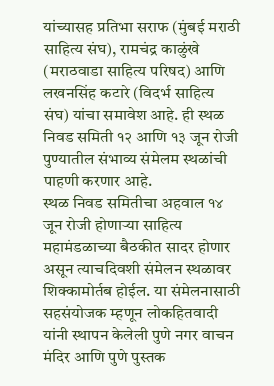यांच्यासह प्रतिभा सराफ (मुंबई मराठी साहित्य संघ), रामचंद्र काळुंखे (मराठवाडा साहित्य परिषद) आणि लखनसिंह कटारे (विदर्भ साहित्य संघ) यांचा समावेश आहे. ही स्थळ निवड समिती १२ आणि १३ जून रोजी पुण्यातील संभाव्य संमेलम स्थळांची पाहणी करणार आहे.
स्थळ निवड समितीचा अहवाल १४ जून रोजी होणाऱ्या साहित्य महामंडळाच्या बैठकीत सादर होणार असून त्याचदिवशी संमेलन स्थळावर शिक्कामोर्तब होईल. या संमेलनासाठी सहसंयोजक म्हणून लोकहितवादी यांनी स्थापन केलेली पुणे नगर वाचन मंदिर आणि पुणे पुस्तक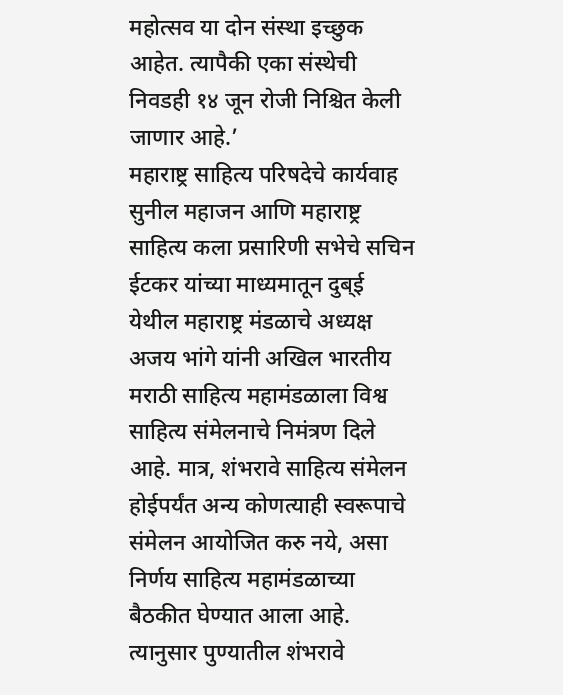महोत्सव या दोन संस्था इच्छुक आहेत. त्यापैकी एका संस्थेची निवडही १४ जून रोजी निश्चित केली जाणार आहे.’
महाराष्ट्र साहित्य परिषदेचे कार्यवाह सुनील महाजन आणि महाराष्ट्र साहित्य कला प्रसारिणी सभेचे सचिन ईटकर यांच्या माध्यमातून दुब्ई येथील महाराष्ट्र मंडळाचे अध्यक्ष अजय भांगे यांनी अखिल भारतीय मराठी साहित्य महामंडळाला विश्व साहित्य संमेलनाचे निमंत्रण दिले आहे. मात्र, शंभरावे साहित्य संमेलन होईपर्यंत अन्य कोणत्याही स्वरूपाचे संमेलन आयोजित करु नये, असा निर्णय साहित्य महामंडळाच्या बैठकीत घेण्यात आला आहे. त्यानुसार पुण्यातील शंभरावे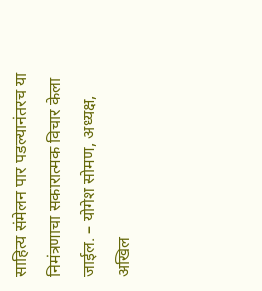साहित्य संमेलन पार पडल्यानंतरच या निमंत्रणाचा सकारात्मक विचार केला जाईल. – योगेश सोमण, अध्यक्ष, अखिल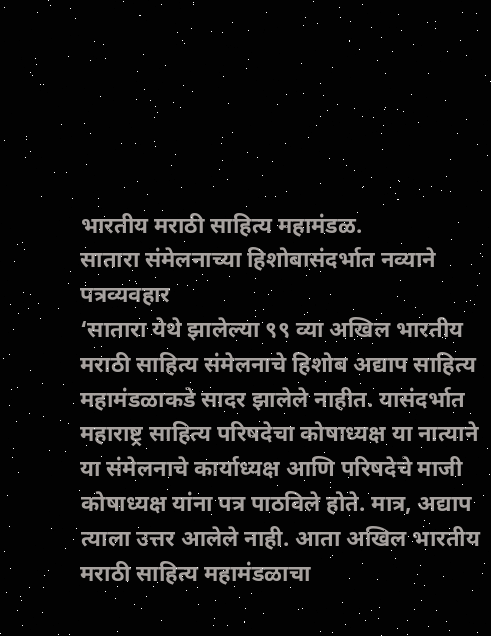भारतीय मराठी साहित्य महामंडळ.
सातारा संमेलनाच्या हिशोबासंदर्भात नव्याने पत्रव्यवहार
‘सातारा येथे झालेल्या ९९ व्या अखिल भारतीय मराठी साहित्य संमेलनाचे हिशोब अद्याप साहित्य महामंडळाकडे सादर झालेले नाहीत. यासंदर्भात महाराष्ट्र साहित्य परिषदेचा कोषाध्यक्ष या नात्याने या संमेलनाचे कार्याध्यक्ष आणि परिषदेचे माजी कोषाध्यक्ष यांना पत्र पाठविले होते. मात्र, अद्याप त्याला उत्तर आलेले नाही. आता अखिल भारतीय मराठी साहित्य महामंडळाचा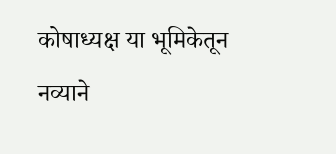कोषाध्यक्ष या भूमिकेतून नव्याने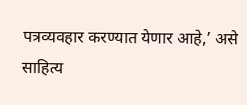पत्रव्यवहार करण्यात येणार आहे,’ असे साहित्य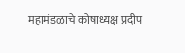महामंडळाचे कोषाध्यक्ष प्रदीप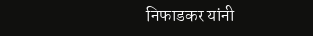निफाडकर यांनी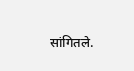सांगितले.